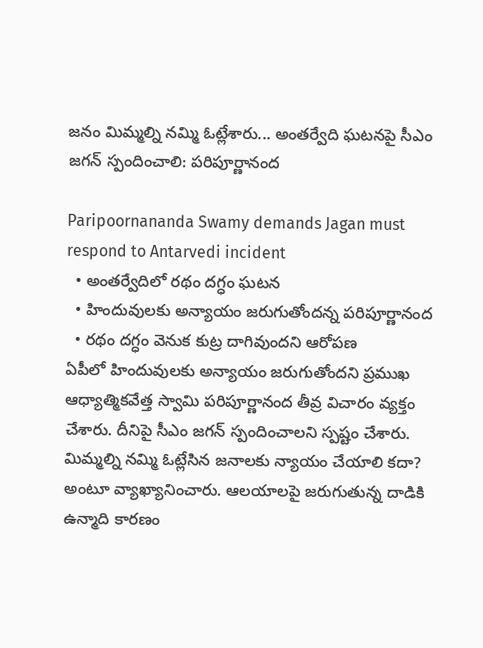జనం మిమ్మల్ని నమ్మి ఓట్లేశారు... అంతర్వేది ఘటనపై సీఎం జగన్ స్పందించాలి: పరిపూర్ణానంద

Paripoornananda Swamy demands Jagan must respond to Antarvedi incident
  • అంతర్వేదిలో రథం దగ్ధం ఘటన
  • హిందువులకు అన్యాయం జరుగుతోందన్న పరిపూర్ణానంద
  • రథం దగ్ధం వెనుక కుట్ర దాగివుందని ఆరోపణ
ఏపీలో హిందువులకు అన్యాయం జరుగుతోందని ప్రముఖ ఆధ్యాత్మికవేత్త స్వామి పరిపూర్ణానంద తీవ్ర విచారం వ్యక్తం చేశారు. దీనిపై సీఎం జగన్ స్పందించాలని స్పష్టం చేశారు. మిమ్మల్ని నమ్మి ఓట్లేసిన జనాలకు న్యాయం చేయాలి కదా? అంటూ వ్యాఖ్యానించారు. ఆలయాలపై జరుగుతున్న దాడికి ఉన్మాది కారణం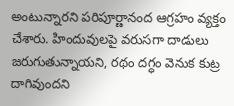అంటున్నారని పరిపూర్ణానంద ఆగ్రహం వ్యక్తం చేశారు. హిందువులపై వరుసగా దాడులు జరుగుతున్నాయని, రథం దగ్ధం వెనుక కుట్ర దాగివుందని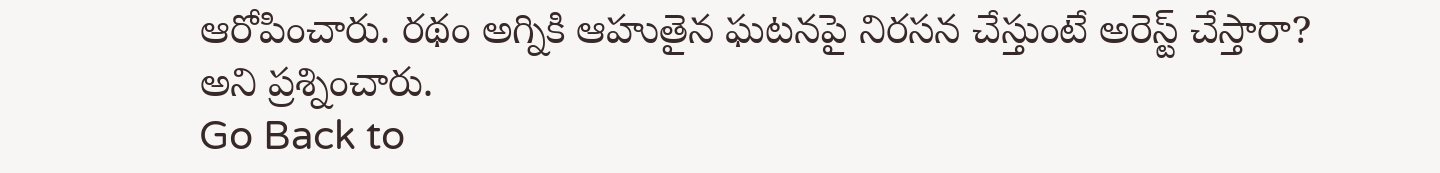ఆరోపించారు. రథం అగ్నికి ఆహుతైన ఘటనపై నిరసన చేస్తుంటే అరెస్ట్ చేస్తారా? అని ప్రశ్నించారు.
Go Back to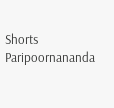Shorts
Paripoornananda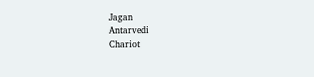Jagan
Antarvedi
Chariot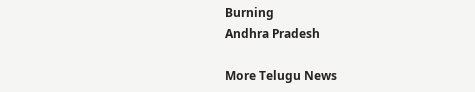Burning
Andhra Pradesh

More Telugu News